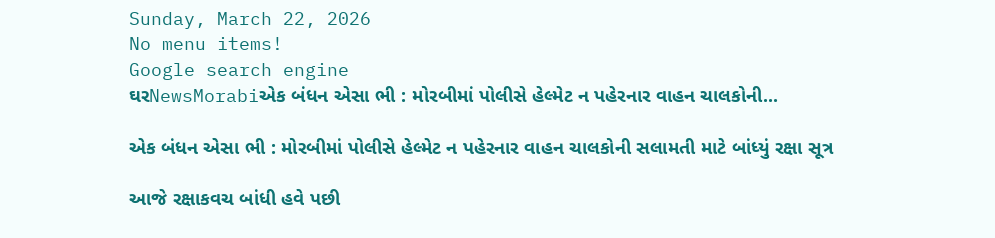Sunday, March 22, 2026
No menu items!
Google search engine
ઘરNewsMorabiએક બંધન એસા ભી : મોરબીમાં પોલીસે હેલ્મેટ ન પહેરનાર વાહન ચાલકોની...

એક બંધન એસા ભી : મોરબીમાં પોલીસે હેલ્મેટ ન પહેરનાર વાહન ચાલકોની સલામતી માટે બાંધ્યું રક્ષા સૂત્ર

આજે રક્ષાકવચ બાંધી હવે પછી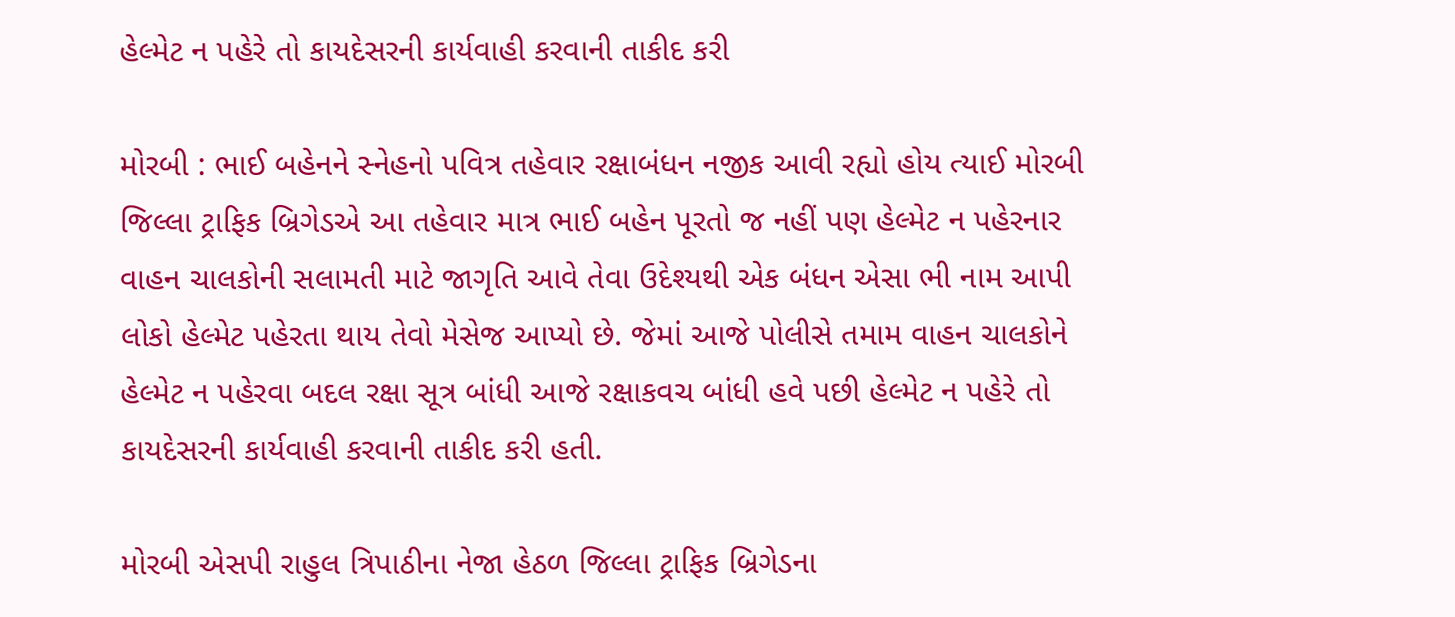હેલ્મેટ ન પહેરે તો કાયદેસરની કાર્યવાહી કરવાની તાકીદ કરી

મોરબી : ભાઈ બહેનને સ્નેહનો પવિત્ર તહેવાર રક્ષાબંધન નજીક આવી રહ્યો હોય ત્યાઈ મોરબી જિલ્લા ટ્રાફિક બ્રિગેડએ આ તહેવાર માત્ર ભાઈ બહેન પૂરતો જ નહીં પણ હેલ્મેટ ન પહેરનાર વાહન ચાલકોની સલામતી માટે જાગૃતિ આવે તેવા ઉદેશ્યથી એક બંધન એસા ભી નામ આપી લોકો હેલ્મેટ પહેરતા થાય તેવો મેસેજ આપ્યો છે. જેમાં આજે પોલીસે તમામ વાહન ચાલકોને હેલ્મેટ ન પહેરવા બદલ રક્ષા સૂત્ર બાંધી આજે રક્ષાકવચ બાંધી હવે પછી હેલ્મેટ ન પહેરે તો કાયદેસરની કાર્યવાહી કરવાની તાકીદ કરી હતી.

મોરબી એસપી રાહુલ ત્રિપાઠીના નેજા હેઠળ જિલ્લા ટ્રાફિક બ્રિગેડના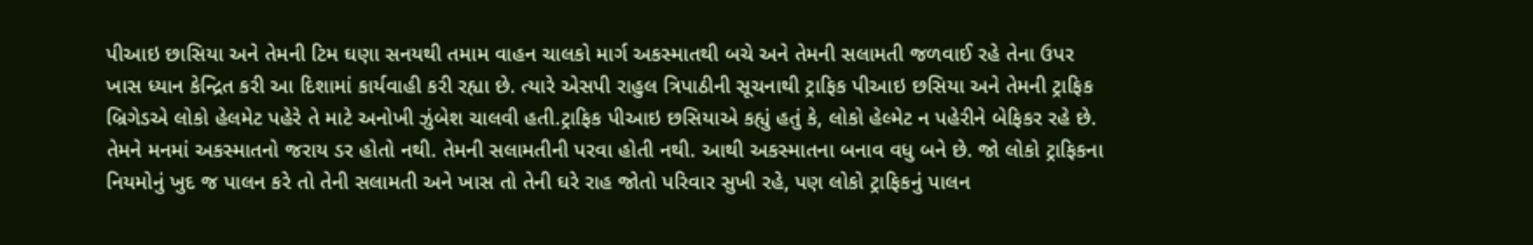પીઆઇ છાસિયા અને તેમની ટિમ ઘણા સનયથી તમામ વાહન ચાલકો માર્ગ અકસ્માતથી બચે અને તેમની સલામતી જળવાઈ રહે તેના ઉપર ખાસ ધ્યાન કેન્દ્રિત કરી આ દિશામાં કાર્યવાહી કરી રહ્યા છે. ત્યારે એસપી રાહુલ ત્રિપાઠીની સૂચનાથી ટ્રાફિક પીઆઇ છસિયા અને તેમની ટ્રાફિક બ્રિગેડએ લોકો હેલમેટ પહેરે તે માટે અનોખી ઝુંબેશ ચાલવી હતી.ટ્રાફિક પીઆઇ છસિયાએ કહ્યું હતું કે, લોકો હેલ્મેટ ન પહેરીને બેફિકર રહે છે. તેમને મનમાં અકસ્માતનો જરાય ડર હોતો નથી. તેમની સલામતીની પરવા હોતી નથી. આથી અકસ્માતના બનાવ વધુ બને છે. જો લોકો ટ્રાફિકના નિયમોનું ખુદ જ પાલન કરે તો તેની સલામતી અને ખાસ તો તેની ઘરે રાહ જોતો પરિવાર સુખી રહે, પણ લોકો ટ્રાફિકનું પાલન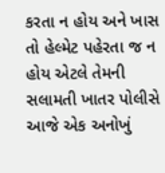કરતા ન હોય અને ખાસ તો હેલ્મેટ પહેરતા જ ન હોય એટલે તેમની સલામતી ખાતર પોલીસે આજે એક અનોખું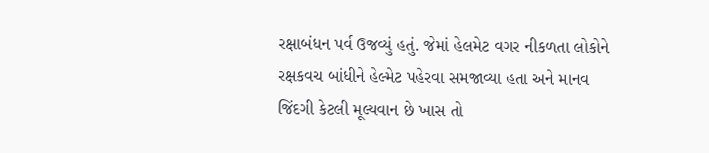રક્ષાબંધન પર્વ ઉજવ્યું હતું. જેમાં હેલમેટ વગર નીકળતા લોકોને રક્ષકવચ બાંધીને હેલ્મેટ પહેરવા સમજાવ્યા હતા અને માનવ જિંદગી કેટલી મૂલ્યવાન છે ખાસ તો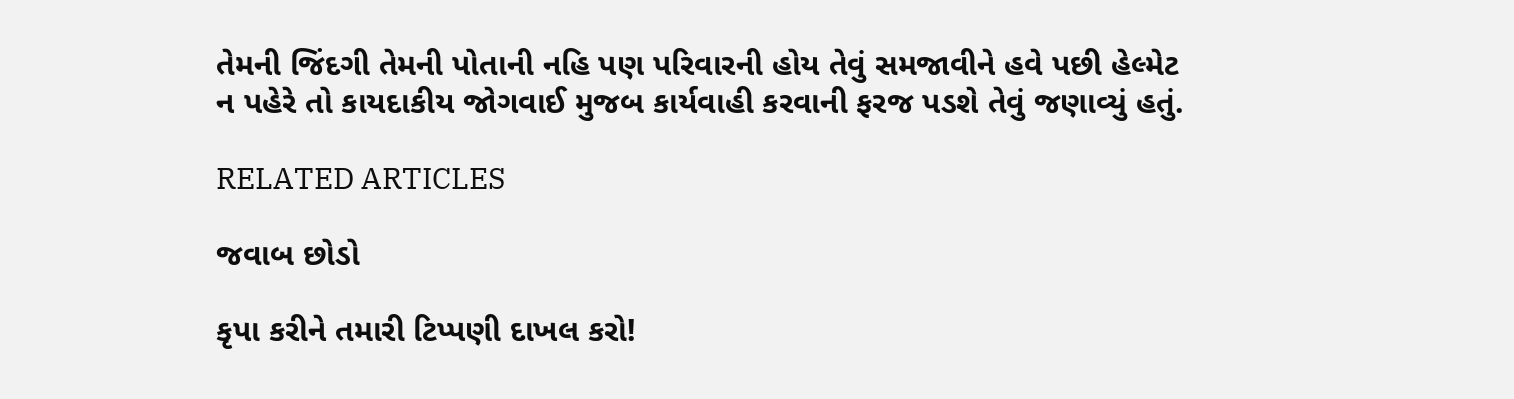તેમની જિંદગી તેમની પોતાની નહિ પણ પરિવારની હોય તેવું સમજાવીને હવે પછી હેલ્મેટ ન પહેરે તો કાયદાકીય જોગવાઈ મુજબ કાર્યવાહી કરવાની ફરજ પડશે તેવું જણાવ્યું હતું.

RELATED ARTICLES

જવાબ છોડો

કૃપા કરીને તમારી ટિપ્પણી દાખલ કરો!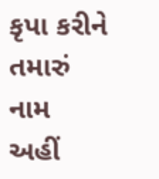કૃપા કરીને તમારું નામ અહીં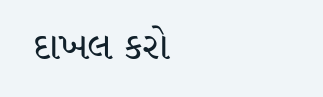દાખલ કરો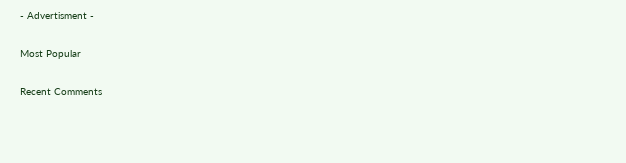- Advertisment -

Most Popular

Recent Comments